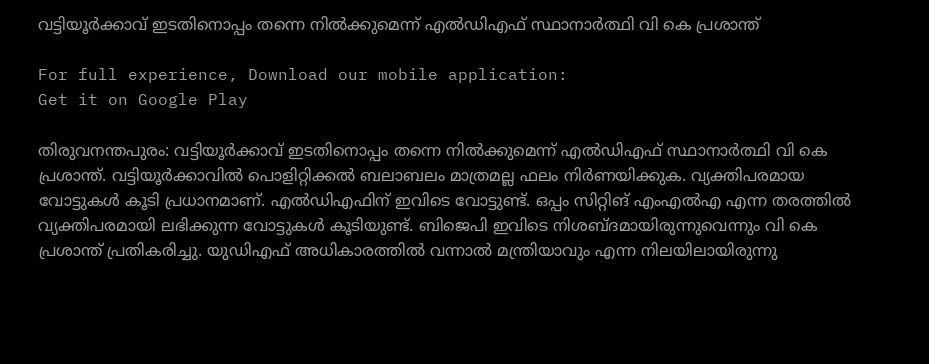വട്ടിയൂർക്കാവ് ഇടതിനൊപ്പം തന്നെ നിൽക്കുമെന്ന് എൽഡിഎഫ് സ്ഥാനാർത്ഥി വി കെ പ്രശാന്ത്

For full experience, Download our mobile application:
Get it on Google Play

തിരുവനന്തപുരം: വട്ടിയൂർക്കാവ് ഇടതിനൊപ്പം തന്നെ നിൽക്കുമെന്ന് എൽഡിഎഫ് സ്ഥാനാർത്ഥി വി കെ പ്രശാന്ത്. വട്ടിയൂർക്കാവില്‍ പൊളിറ്റിക്കൽ ബലാബലം മാത്രമല്ല ഫലം നിർണയിക്കുക. വ്യക്തിപരമായ വോട്ടുകൾ കൂടി പ്രധാനമാണ്. എൽഡിഎഫിന് ഇവിടെ വോട്ടുണ്ട്. ഒപ്പം സിറ്റിങ് എംഎൽഎ എന്ന തരത്തിൽ വ്യക്തിപരമായി ലഭിക്കുന്ന വോട്ടുകൾ കൂടിയുണ്ട്. ബിജെപി ഇവിടെ നിശബ്ദമായിരുന്നുവെന്നും വി കെ പ്രശാന്ത് പ്രതികരിച്ചു. യുഡിഎഫ് അധികാരത്തിൽ വന്നാൽ മന്ത്രിയാവും എന്ന നിലയിലായിരുന്നു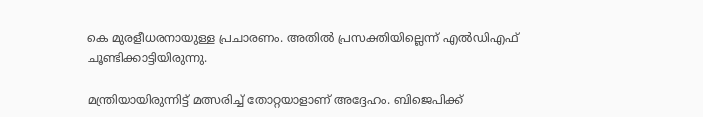കെ മുരളീധരനായുള്ള പ്രചാരണം. അതിൽ പ്രസക്തിയില്ലെന്ന് എൽഡിഎഫ് ചൂണ്ടിക്കാട്ടിയിരുന്നു.

മന്ത്രിയായിരുന്നിട്ട് മത്സരിച്ച് തോറ്റയാളാണ് അദ്ദേഹം. ബിജെപിക്ക്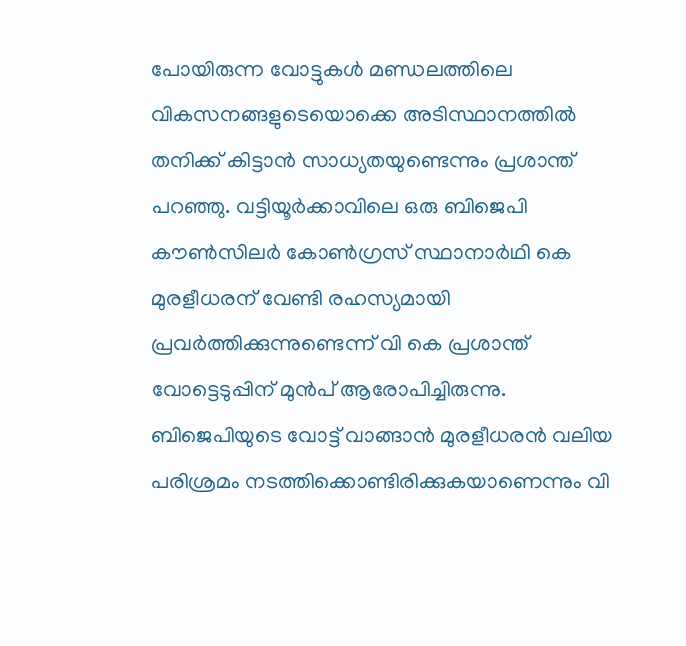പോയിരുന്ന വോട്ടുകൾ മണ്ഡലത്തിലെ വികസനങ്ങളുടെയൊക്കെ അടിസ്ഥാനത്തിൽ തനിക്ക് കിട്ടാൻ സാധ്യതയുണ്ടെന്നും പ്രശാന്ത് പറഞ്ഞു. വട്ടിയൂർക്കാവിലെ ഒരു ബിജെപി കൗൺസിലർ കോൺഗ്രസ് സ്ഥാനാർഥി കെ മുരളീധരന് വേണ്ടി രഹസ്യമായി പ്രവർത്തിക്കുന്നുണ്ടെന്ന് വി കെ പ്രശാന്ത് വോട്ടെടുപ്പിന് മുൻപ് ആരോപിച്ചിരുന്നു. ബിജെപിയുടെ വോട്ട് വാങ്ങാൻ മുരളീധരൻ വലിയ പരിശ്രമം നടത്തിക്കൊണ്ടിരിക്കുകയാണെന്നും വി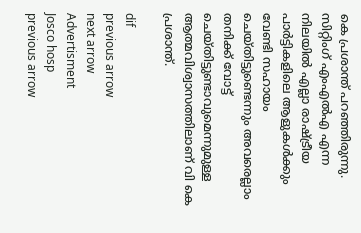കെ പ്രശാന്ത് പറഞ്ഞിരുന്നു. സിറ്റിംഗ് എംഎൽഎ എന്ന നിലയിൽ എല്ലാ രാഷ്ട്രീയ പാർട്ടികളിലെ ആളുകൾക്കും വേണ്ടി സഹായം ചെയ്തിട്ടുണ്ടെന്നും അവരെല്ലാം തനിക്ക് വോട്ട് ചെയ്തിട്ടുണ്ടാവുമെന്നുമുള്ള ആത്മവിശ്വാസത്തിലാണ് വി കെ പ്രശാന്ത്.

dif
previous arrow
next arrow
Advertisment
Josco hosp
previous arrow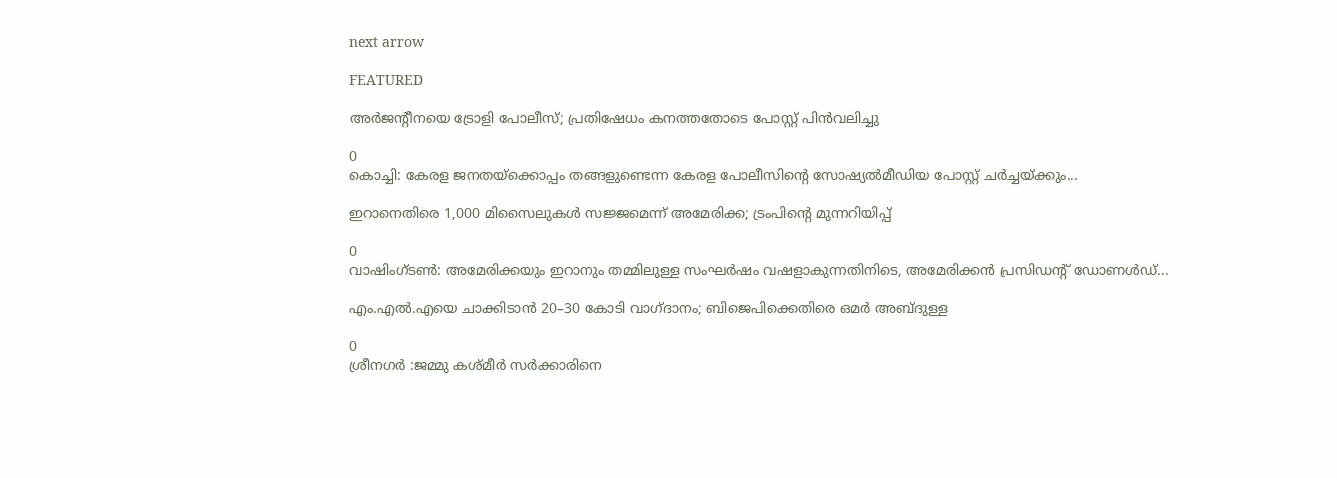next arrow

FEATURED

അർജന്റീനയെ ട്രോളി പോലീസ്; പ്രതിഷേധം കനത്തതോടെ പോസ്റ്റ് പിൻവലിച്ചു

0
കൊച്ചി: കേരള ജനതയ്‌ക്കൊപ്പം തങ്ങളുണ്ടെന്ന കേരള പോലീസിന്‍റെ സോഷ്യൽമീഡിയ പോസ്റ്റ് ചര്‍ച്ചയ്ക്കും...

ഇറാനെതിരെ 1,000 മിസൈലുകൾ സജ്ജമെന്ന് അമേരിക്ക; ട്രംപിന്റെ മുന്നറിയിപ്പ്

0
വാഷിംഗ്ടൺ: അമേരിക്കയും ഇറാനും തമ്മിലുള്ള സംഘർഷം വഷളാകുന്നതിനിടെ, അമേരിക്കൻ പ്രസിഡന്റ് ഡോണൾഡ്...

എം.എൽ.എയെ ചാക്കിടാൻ 20–30 കോടി വാഗ്ദാനം; ബിജെപിക്കെതിരെ ഒമർ അബ്ദുള്ള

0
ശ്രീനഗർ :ജമ്മു കശ്മീർ സർക്കാരിനെ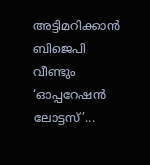അട്ടിമറിക്കാൻ ബിജെപി വീണ്ടും ‘ഓപ്പറേഷൻ ലോട്ടസ്’...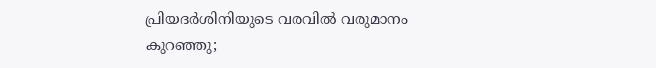പ്രിയദർശിനിയുടെ വരവിൽ വരുമാനം കുറഞ്ഞു;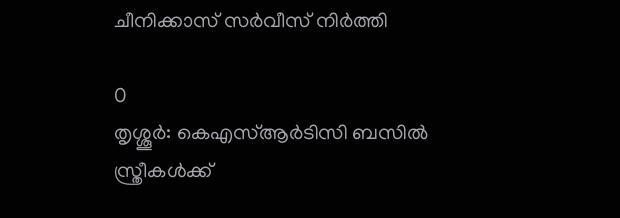ചീനിക്കാസ് സർവീസ് നിർത്തി

0
തൃശ്ശൂര്‍: കെഎസ്ആര്‍ടിസി ബസില്‍ സ്ത്രീകള്‍ക്ക്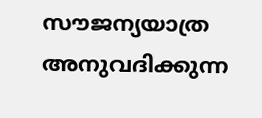സൗജന്യയാത്ര അനുവദിക്കുന്ന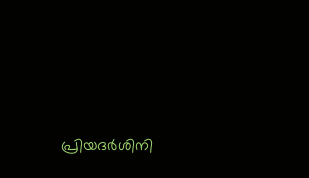പ്രിയദര്‍ശിനി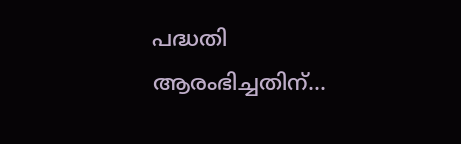പദ്ധതി ആരംഭിച്ചതിന്...